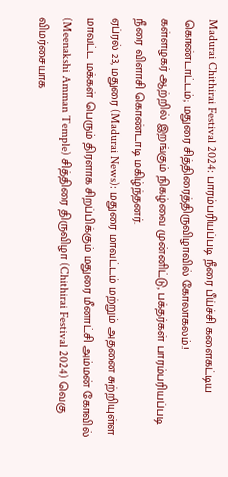Madurai Chithirai Festival 2024: பாரம்பரியப்படி நீரை பீய்ச்சி களைகட்டிய கொண்டாட்டம்; மதுரை சித்திரைத்திருவிழாவில் கோலாகலம்.!
கள்ளழகர் ஆற்றில் இறங்கும் நிகழ்வை முன்னிட்டு, பக்தர்கள் பாரம்பரியப்படி நீரை விளாசி கொண்டாடி மகிழ்ந்தனர்.
ஏப்ரல் 23, மதுரை (Madurai News): மதுரை மாவட்டம் மற்றும் அதனை சுற்றியுள்ள மாவட்ட மக்கள் பெரும் திரளாக சிறப்பிக்கும் மதுரை மீனாட்சி அம்மன் கோவில் (Meenakshi Amman Temple) சித்திரை திருவிழா (Chithirai Festival 2024) வெகு விமர்சையாக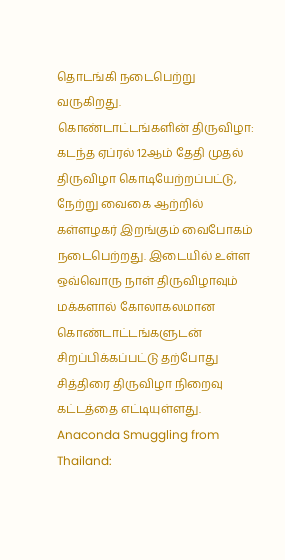தொடங்கி நடைபெற்று வருகிறது.
கொண்டாட்டங்களின் திருவிழா: கடந்த ஏப்ரல் 12ஆம் தேதி முதல் திருவிழா கொடியேற்றப்பட்டு, நேற்று வைகை ஆற்றில் கள்ளழகர் இறங்கும் வைபோகம் நடைபெற்றது. இடையில் உள்ள ஒவ்வொரு நாள் திருவிழாவும் மக்களால் கோலாகலமான கொண்டாட்டங்களுடன் சிறப்பிக்கப்பட்டு தற்போது சித்திரை திருவிழா நிறைவு கட்டத்தை எட்டியுள்ளது. Anaconda Smuggling from Thailand: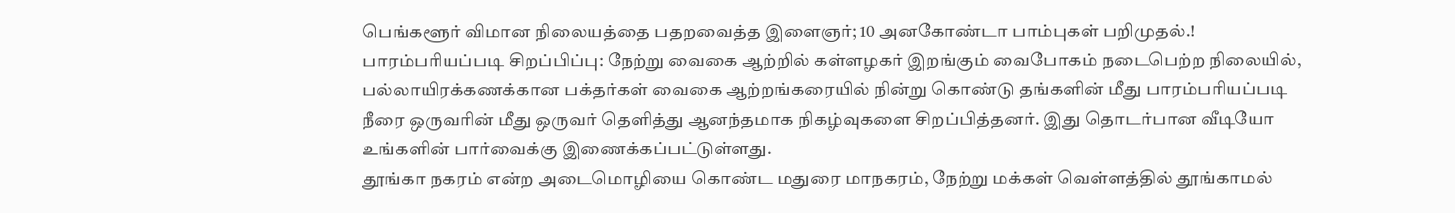பெங்களூர் விமான நிலையத்தை பதறவைத்த இளைஞர்; 10 அனகோண்டா பாம்புகள் பறிமுதல்.!
பாரம்பரியப்படி சிறப்பிப்பு: நேற்று வைகை ஆற்றில் கள்ளழகர் இறங்கும் வைபோகம் நடைபெற்ற நிலையில், பல்லாயிரக்கணக்கான பக்தர்கள் வைகை ஆற்றங்கரையில் நின்று கொண்டு தங்களின் மீது பாரம்பரியப்படி நீரை ஒருவரின் மீது ஒருவர் தெளித்து ஆனந்தமாக நிகழ்வுகளை சிறப்பித்தனர். இது தொடர்பான வீடியோ உங்களின் பார்வைக்கு இணைக்கப்பட்டுள்ளது.
தூங்கா நகரம் என்ற அடைமொழியை கொண்ட மதுரை மாநகரம், நேற்று மக்கள் வெள்ளத்தில் தூங்காமல்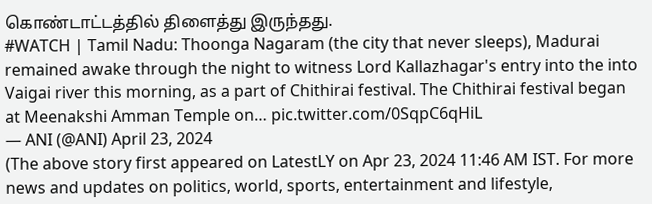கொண்டாட்டத்தில் திளைத்து இருந்தது.
#WATCH | Tamil Nadu: Thoonga Nagaram (the city that never sleeps), Madurai remained awake through the night to witness Lord Kallazhagar's entry into the into Vaigai river this morning, as a part of Chithirai festival. The Chithirai festival began at Meenakshi Amman Temple on… pic.twitter.com/0SqpC6qHiL
— ANI (@ANI) April 23, 2024
(The above story first appeared on LatestLY on Apr 23, 2024 11:46 AM IST. For more news and updates on politics, world, sports, entertainment and lifestyle,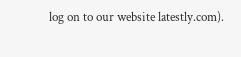log on to our website latestly.com).